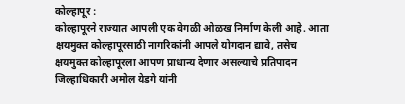कोल्हापूर :
कोल्हापूरने राज्यात आपली एक वेगळी ओळख निर्माण केली आहे. आता क्षयमुक्त कोल्हापूरसाठी नागरिकांनी आपले योगदान द्यावे, तसेच क्षयमुक्त कोल्हापूरला आपण प्राधान्य देणार असल्याचे प्रतिपादन जिल्हाधिकारी अमोल येडगे यांनी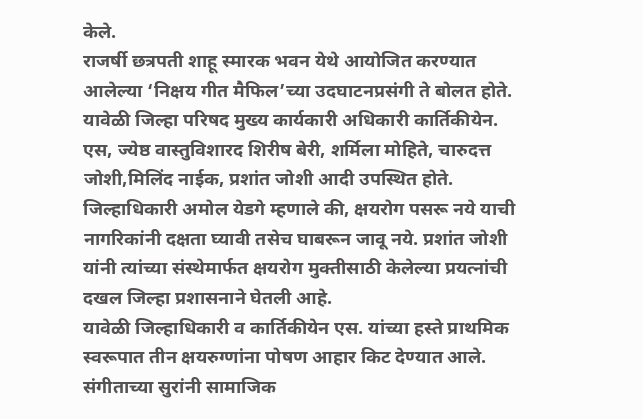केले.
राजर्षी छत्रपती शाहू स्मारक भवन येथे आयोजित करण्यात आलेल्या ‘निक्षय गीत मैफिल’च्या उदघाटनप्रसंगी ते बोलत होते. यावेळी जिल्हा परिषद मुख्य कार्यकारी अधिकारी कार्तिकीयेन. एस, ज्येष्ठ वास्तुविशारद शिरीष बेरी, शर्मिला मोहिते, चारुदत्त जोशी,मिलिंद नाईक, प्रशांत जोशी आदी उपस्थित होते.
जिल्हाधिकारी अमोल येडगे म्हणाले की, क्षयरोग पसरू नये याची नागरिकांनी दक्षता घ्यावी तसेच घाबरून जावू नये. प्रशांत जोशी यांनी त्यांच्या संस्थेमार्फत क्षयरोग मुक्तीसाठी केलेल्या प्रयत्नांची दखल जिल्हा प्रशासनाने घेतली आहे.
यावेळी जिल्हाधिकारी व कार्तिकीयेन एस. यांच्या हस्ते प्राथमिक स्वरूपात तीन क्षयरुग्णांना पोषण आहार किट देण्यात आले. संगीताच्या सुरांनी सामाजिक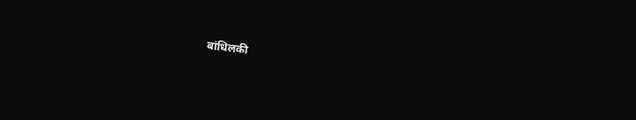बांधिलकी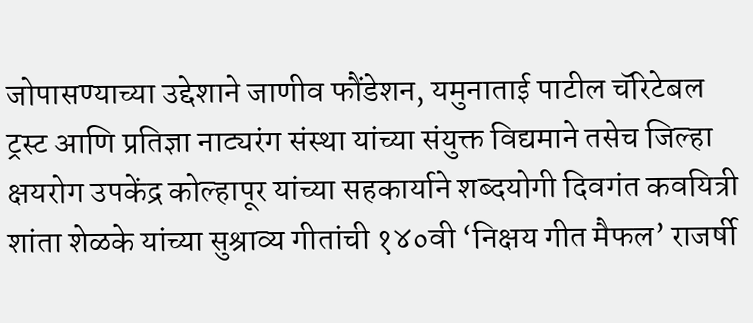जोपासण्याच्या उद्देशाने जाणीव फौंडेशन, यमुनाताई पाटील चॅरिटेबल ट्रस्ट आणि प्रतिज्ञा नाट्यरंग संस्था यांच्या संयुक्त विद्यमाने तसेच जिल्हा क्षयरोग उपकेंद्र कोल्हापूर यांच्या सहकार्याने शब्दयोगी दिवगंत कवयित्री शांता शेळके यांच्या सुश्राव्य गीतांची १४०वी ‘निक्षय गीत मैफल’ राजर्षी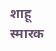शाहू स्मारक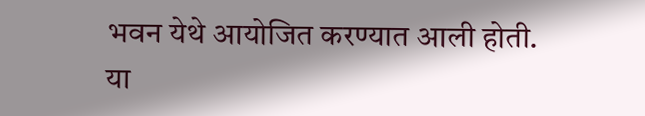भवन येथे आयोजित करण्यात आली होती.
या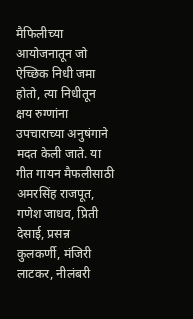मैफिलीच्या आयोजनातून जो ऐच्छिक निधी जमा होतो, त्या निधीतून क्षय रुग्णांना उपचाराच्या अनुषंगाने मदत केली जाते. या गीत गायन मैफलीसाठी अमरसिंह राजपूत, गणेश जाधव, प्रिती देसाई, प्रसन्न कुलकर्णी, मंजिरी लाटकर, नीलंबरी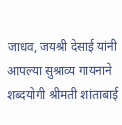जाधव, जयश्री देसाई यांनी आपल्या सुश्राव्य गायनाने शब्दयोगी श्रीमती शांताबाई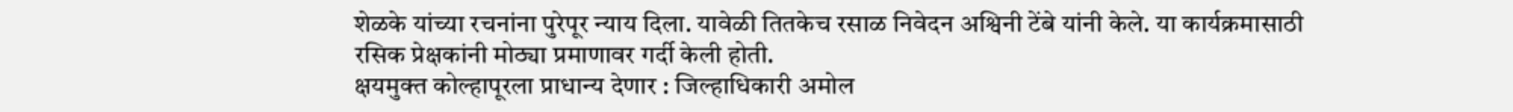शेळके यांच्या रचनांना पुरेपूर न्याय दिला. यावेळी तितकेच रसाळ निवेदन अश्विनी टेंबे यांनी केले. या कार्यक्रमासाठी रसिक प्रेक्षकांनी मोठ्या प्रमाणावर गर्दी केली होती.
क्षयमुक्त कोल्हापूरला प्राधान्य देणार : जिल्हाधिकारी अमोल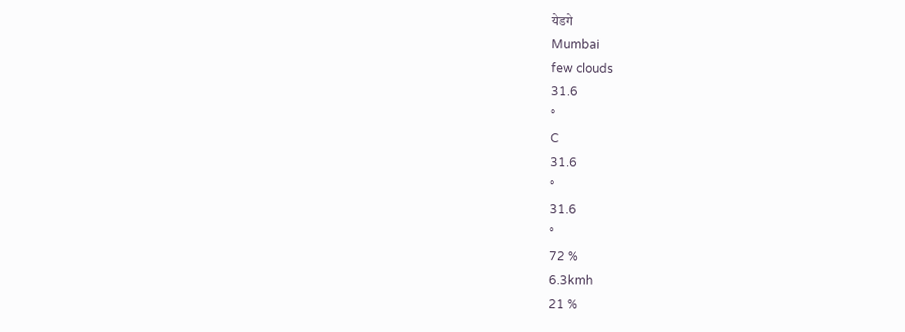येडगे
Mumbai
few clouds
31.6
°
C
31.6
°
31.6
°
72 %
6.3kmh
21 %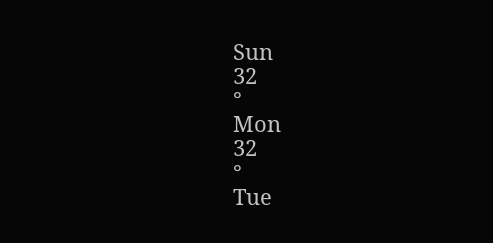Sun
32
°
Mon
32
°
Tue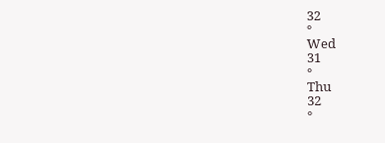32
°
Wed
31
°
Thu
32
°